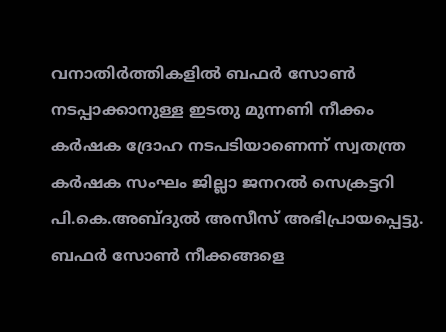വനാതിർത്തികളിൽ ബഫർ സോൺ നടപ്പാക്കാനുള്ള ഇടതു മുന്നണി നീക്കം കർഷക ദ്രോഹ നടപടിയാണെന്ന് സ്വതന്ത്ര കർഷക സംഘം ജില്ലാ ജനറൽ സെക്രട്ടറി പി.കെ.അബ്ദുൽ അസീസ് അഭിപ്രായപ്പെട്ടു. ബഫർ സോൺ നീക്കങ്ങളെ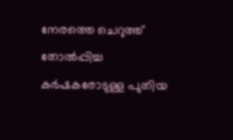നേരത്തെ ചെറുത്ത് തോൽപ്പിച്ച കർഷകരോടുള്ള പുതിയ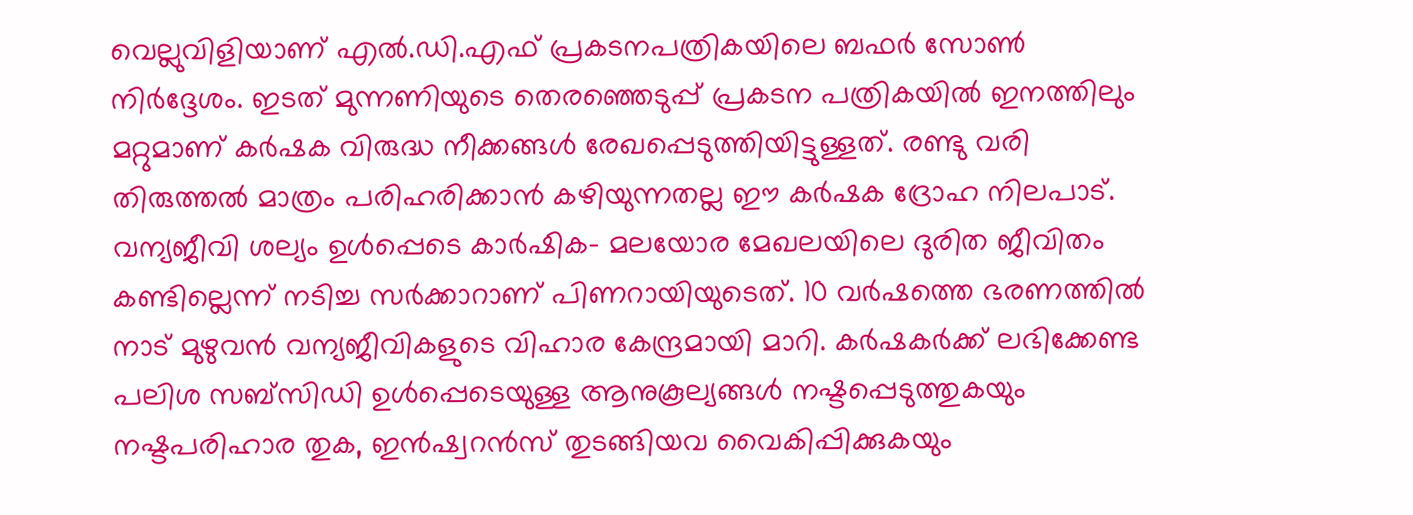വെല്ലുവിളിയാണ് എൽ.ഡി.എഫ് പ്രകടനപത്രികയിലെ ബഫർ സോൺ നിർദ്ദേശം. ഇടത് മുന്നണിയുടെ തെരഞ്ഞെടുപ്പ് പ്രകടന പത്രികയിൽ ഇനത്തിലും മറ്റുമാണ് കർഷക വിരുദ്ധ നീക്കങ്ങൾ രേഖപ്പെടുത്തിയിട്ടുള്ളത്. രണ്ടു വരി തിരുത്തൽ മാത്രം പരിഹരിക്കാൻ കഴിയുന്നതല്ല ഈ കർഷക ദ്രോഹ നിലപാട്. വന്യജീവി ശല്യം ഉൾപ്പെടെ കാർഷിക- മലയോര മേഖലയിലെ ദുരിത ജീവിതം കണ്ടില്ലെന്ന് നടിച്ച സർക്കാറാണ് പിണറായിയുടെത്. 10 വർഷത്തെ ഭരണത്തിൽ നാട് മുഴുവൻ വന്യജീവികളുടെ വിഹാര കേന്ദ്രമായി മാറി. കർഷകർക്ക് ലഭിക്കേണ്ട പലിശ സബ്സിഡി ഉൾപ്പെടെയുള്ള ആനുകൂല്യങ്ങൾ നഷ്ടപ്പെടുത്തുകയും നഷ്ടപരിഹാര തുക, ഇൻഷ്വറൻസ് തുടങ്ങിയവ വൈകിപ്പിക്കുകയും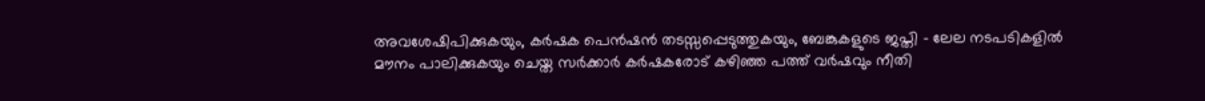അവശേഷിപിക്കുകയും, കർഷക പെൻഷൻ തടസ്സപ്പെടുത്തുകയും, ബേങ്കുകളുടെ ജപ്തി – ലേല നടപടികളിൽ മൗനം പാലിക്കുകയും ചെയ്ത സർക്കാർ കർഷകരോട് കഴിഞ്ഞ പത്ത് വർഷവും നീതി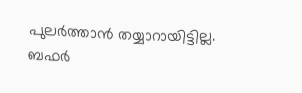പുലർത്താൻ തയ്യാറായിട്ടില്ല. ബഫർ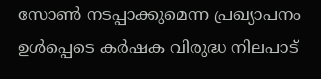സോൺ നടപ്പാക്കുമെന്ന പ്രഖ്യാപനം ഉൾപ്പെടെ കർഷക വിരുദ്ധ നിലപാട്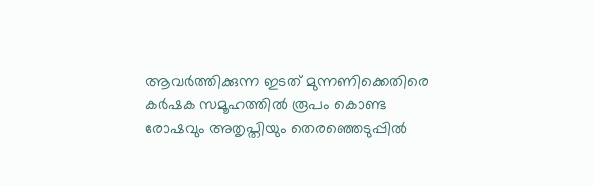ആവർത്തിക്കുന്ന ഇടത് മുന്നണിക്കെതിരെ കർഷക സമൂഹത്തിൽ രൂപം കൊണ്ട രോഷവും അതൃപ്തിയും തെരഞ്ഞെടുപ്പിൽ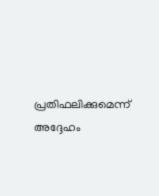പ്രതിഫലിക്കുമെന്ന് അദ്ദേഹം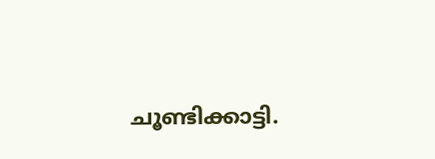ചൂണ്ടിക്കാട്ടി.